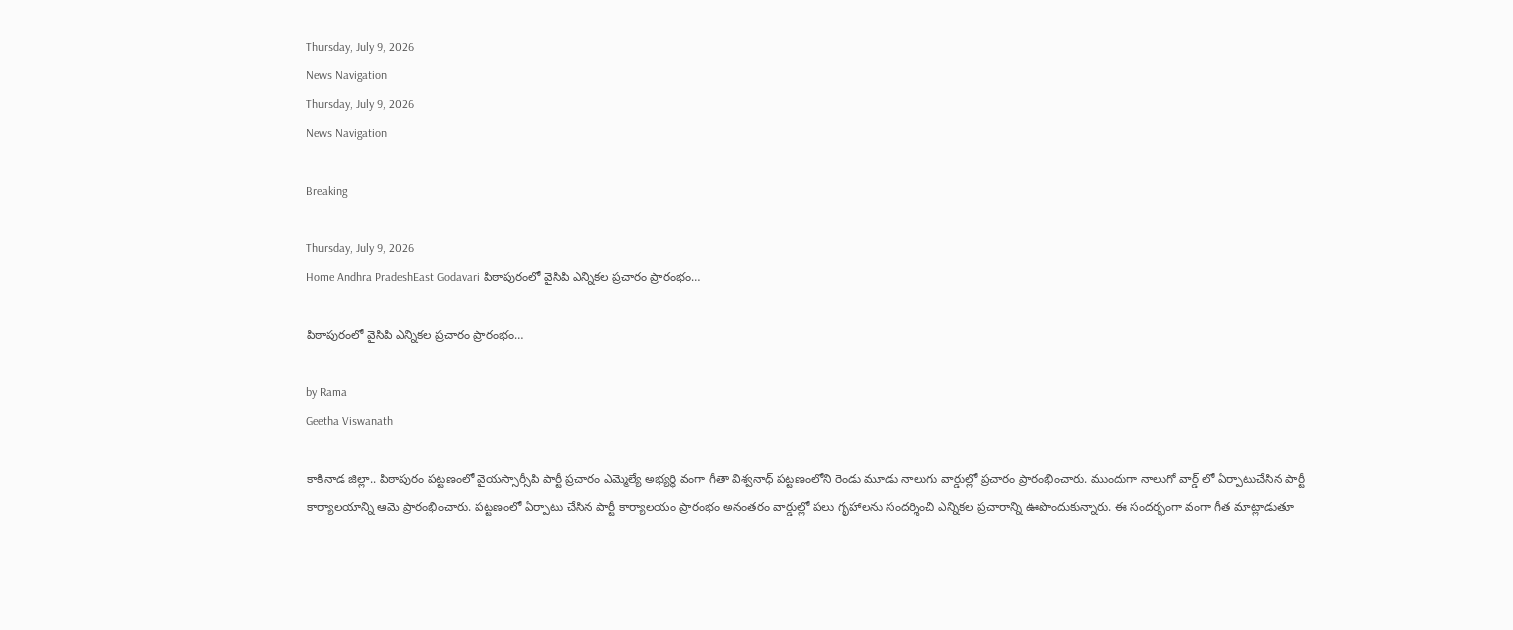Thursday, July 9, 2026
News Navigation
Thursday, July 9, 2026
News Navigation

Breaking

Thursday, July 9, 2026
Home Andhra PradeshEast Godavari పిఠాపురంలో వైసిపి ఎన్నికల ప్రచారం ప్రారంభం…

పిఠాపురంలో వైసిపి ఎన్నికల ప్రచారం ప్రారంభం…

by Rama
Geetha Viswanath

కాకినాడ జిల్లా.. పిఠాపురం పట్టణంలో వైయస్సార్సీపి పార్టీ ప్రచారం ఎమ్మెల్యే అభ్యర్థి వంగా గీతా విశ్వనాధ్ పట్టణంలోని రెండు మూడు నాలుగు వార్డుల్లో ప్రచారం ప్రారంభించారు. ముందుగా నాలుగో వార్డ్ లో ఏర్పాటుచేసిన పార్టీ కార్యాలయాన్ని ఆమె ప్రారంభించారు. పట్టణంలో ఏర్పాటు చేసిన పార్టీ కార్యాలయం ప్రారంభం అనంతరం వార్డుల్లో పలు గృహాలను సందర్శించి ఎన్నికల ప్రచారాన్ని ఊపొందుకున్నారు. ఈ సందర్భంగా వంగా గీత మాట్లాడుతూ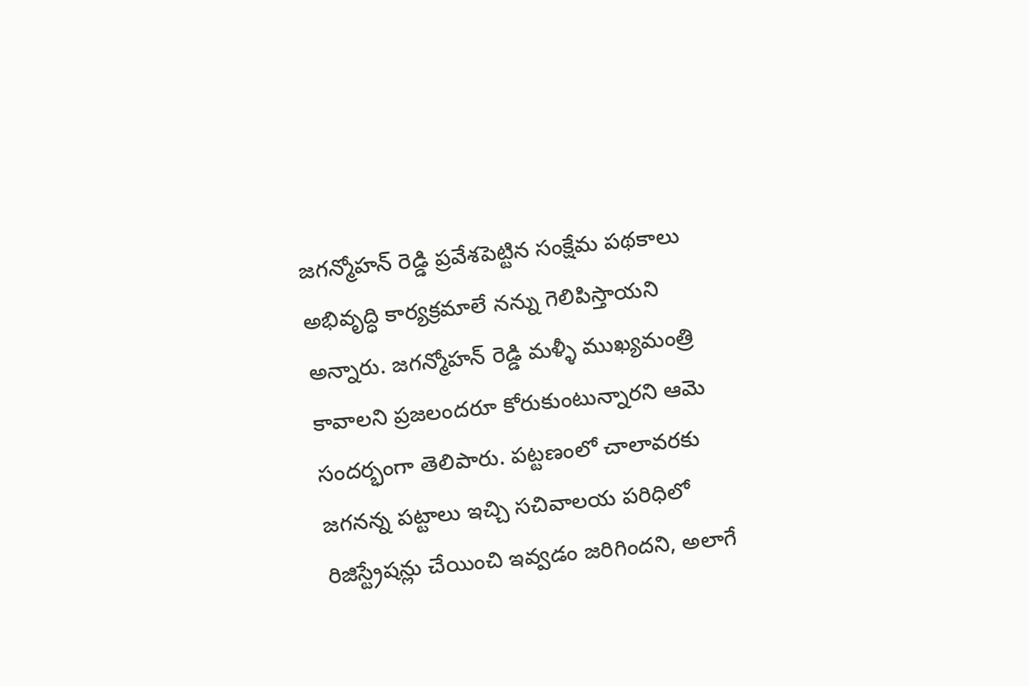జగన్మోహన్ రెడ్డి ప్రవేశపెట్టిన సంక్షేమ పథకాలు అభివృద్ధి కార్యక్రమాలే నన్ను గెలిపిస్తాయని అన్నారు. జగన్మోహన్ రెడ్డి మళ్ళీ ముఖ్యమంత్రి కావాలని ప్రజలందరూ కోరుకుంటున్నారని ఆమె సందర్భంగా తెలిపారు. పట్టణంలో చాలావరకు జగనన్న పట్టాలు ఇచ్చి సచివాలయ పరిధిలో రిజిస్ట్రేషన్లు చేయించి ఇవ్వడం జరిగిందని, అలాగే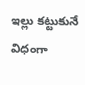ఇల్లు కట్టుకునే విధంగా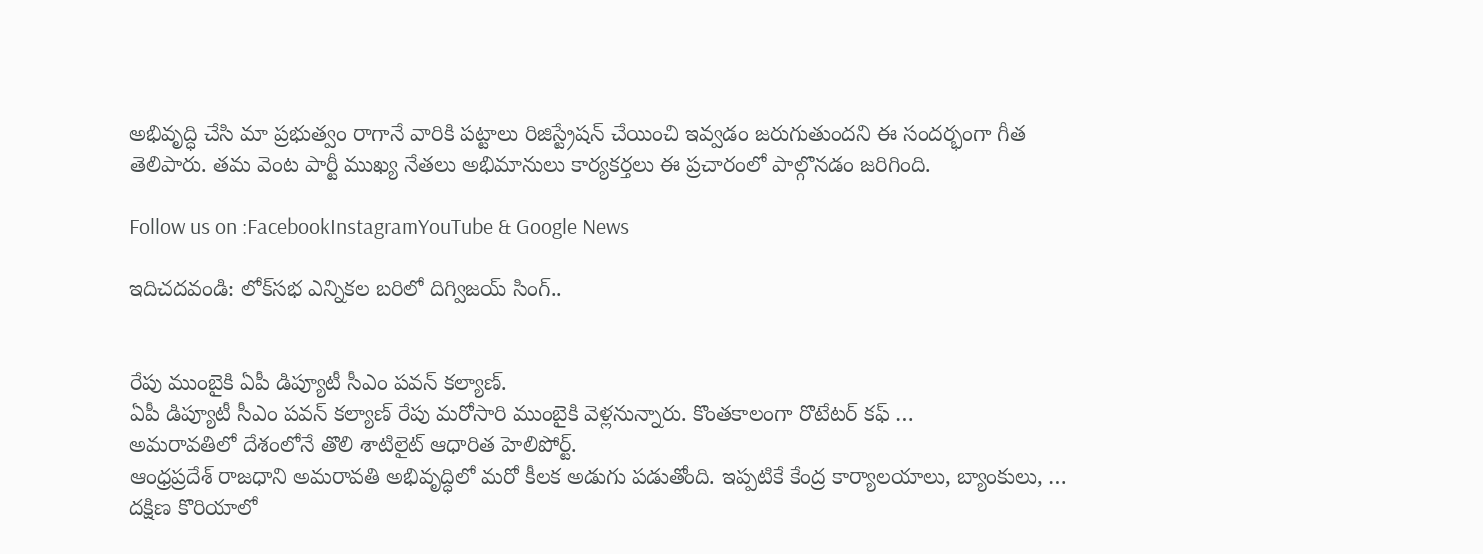అభివృద్ధి చేసి మా ప్రభుత్వం రాగానే వారికి పట్టాలు రిజిస్ట్రేషన్ చేయించి ఇవ్వడం జరుగుతుందని ఈ సందర్భంగా గీత తెలిపారు. తమ వెంట పార్టీ ముఖ్య నేతలు అభిమానులు కార్యకర్తలు ఈ ప్రచారంలో పాల్గొనడం జరిగింది.

Follow us on :FacebookInstagramYouTube & Google News

ఇదిచదవండి: లోక్‌స‌భ ఎన్నిక‌ల బ‌రిలో దిగ్విజ‌య్ సింగ్..


రేపు ముంబైకి ఏపీ డిప్యూటీ సీఎం పవన్ కల్యాణ్‌.
ఏపీ డిప్యూటీ సీఎం పవన్‌ కల్యాణ్‌ రేపు మరోసారి ముంబైకి వెళ్లనున్నారు. కొంతకాలంగా రొటేటర్ కఫ్ …
అమరావతిలో దేశంలోనే తొలి శాటిలైట్ ఆధారిత హెలిపోర్ట్.
ఆంధ్రప్రదేశ్ రాజధాని అమరావతి అభివృద్ధిలో మరో కీలక అడుగు పడుతోంది. ఇప్పటికే కేంద్ర కార్యాలయాలు, బ్యాంకులు, …
దక్షిణ కొరియాలో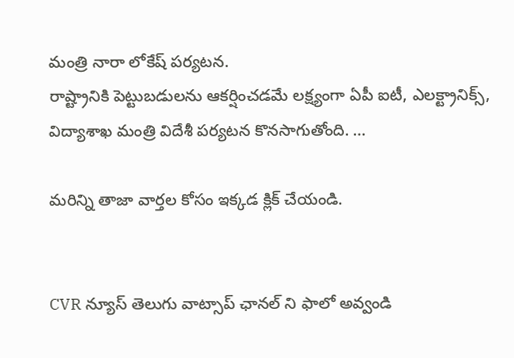మంత్రి నారా లోకేష్ పర్యటన.
రాష్ట్రానికి పెట్టుబడులను ఆకర్షించడమే లక్ష్యంగా ఏపీ ఐటీ, ఎలక్ట్రానిక్స్, విద్యాశాఖ మంత్రి విదేశీ పర్యటన కొనసాగుతోంది. …

మరిన్ని తాజా వార్తల కోసం ఇక్కడ క్లిక్ చేయండి.


CVR న్యూస్ తెలుగు వాట్సాప్ ఛానల్ ని ఫాలో అవ్వండి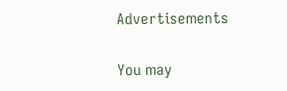Advertisements

You may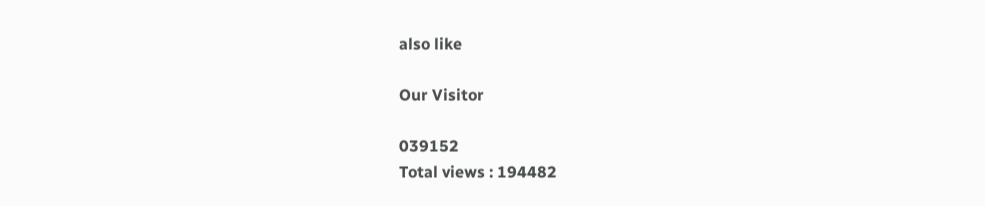also like

Our Visitor

039152
Total views : 194482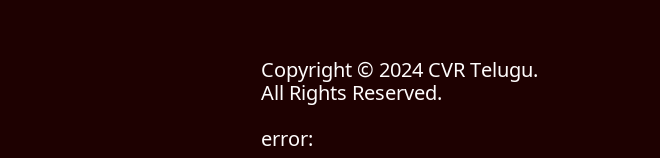Copyright © 2024 CVR Telugu. All Rights Reserved.

error: